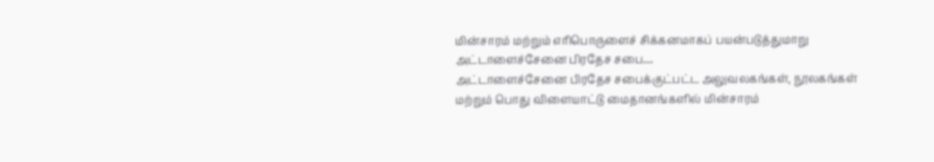மின்சாரம் மற்றும் எரிபொருளைச் சிக்கனமாகப் பயன்படுத்துமாறு அட்டாளைச்சேனை பிரதேச சபை…
அட்டாளைச்சேனை பிரதேச சபைக்குட்பட்ட அலுவலகங்கள், நூலகங்கள் மற்றும் பொது விளையாட்டு மைதானங்களில் மின்சாரம்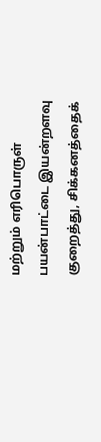மற்றும் எரிபொருள் பயன்பாட்டை இயன்றளவு குறைத்து, சிக்கனத்தைக்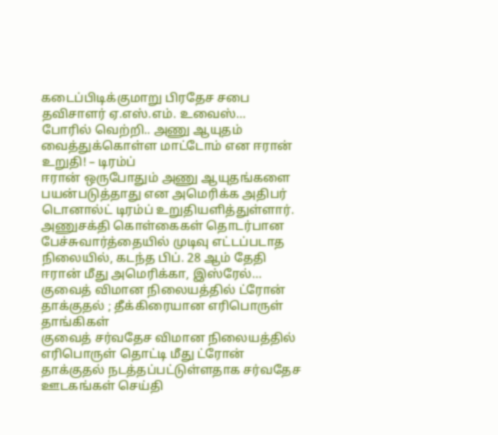கடைப்பிடிக்குமாறு பிரதேச சபை தவிசாளர் ஏ.எஸ்.எம். உவைஸ்…
போரில் வெற்றி.. அணு ஆயுதம் வைத்துக்கொள்ள மாட்டோம் என ஈரான் உறுதி! – டிரம்ப்
ஈரான் ஒருபோதும் அணு ஆயுதங்களை பயன்படுத்தாது என அமெரிக்க அதிபர் டொனால்ட் டிரம்ப் உறுதியளித்துள்ளார்.
அணுசக்தி கொள்கைகள் தொடர்பான பேச்சுவார்த்தையில் முடிவு எட்டப்படாத நிலையில், கடந்த பிப். 28 ஆம் தேதி ஈரான் மீது அமெரிக்கா, இஸ்ரேல்…
குவைத் விமான நிலையத்தில் ட்ரோன் தாக்குதல் ; தீக்கிரையான எரிபொருள் தாங்கிகள்
குவைத் சர்வதேச விமான நிலையத்தில் எரிபொருள் தொட்டி மீது ட்ரோன் தாக்குதல் நடத்தப்பட்டுள்ளதாக சர்வதேச ஊடகங்கள் செய்தி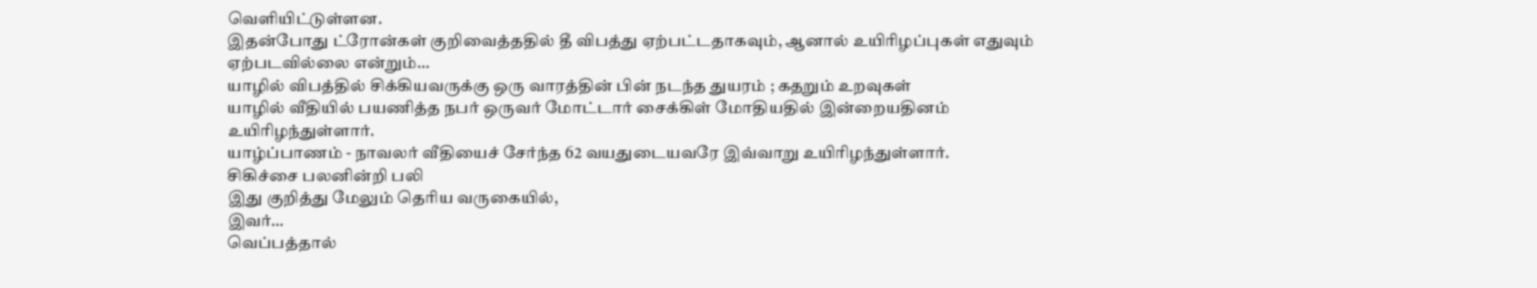வெளியிட்டுள்ளன.
இதன்போது ட்ரோன்கள் குறிவைத்ததில் தீ விபத்து ஏற்பட்டதாகவும், ஆனால் உயிரிழப்புகள் எதுவும் ஏற்படவில்லை என்றும்…
யாழில் விபத்தில் சிக்கியவருக்கு ஒரு வாரத்தின் பின் நடந்த துயரம் ; கதறும் உறவுகள்
யாழில் வீதியில் பயணித்த நபர் ஒருவர் மோட்டார் சைக்கிள் மோதியதில் இன்றையதினம் உயிரிழந்துள்ளார்.
யாழ்ப்பாணம் - நாவலர் வீதியைச் சேர்ந்த 62 வயதுடையவரே இவ்வாறு உயிரிழந்துள்ளார்.
சிகிச்சை பலனின்றி பலி
இது குறித்து மேலும் தெரிய வருகையில்,
இவர்…
வெப்பத்தால்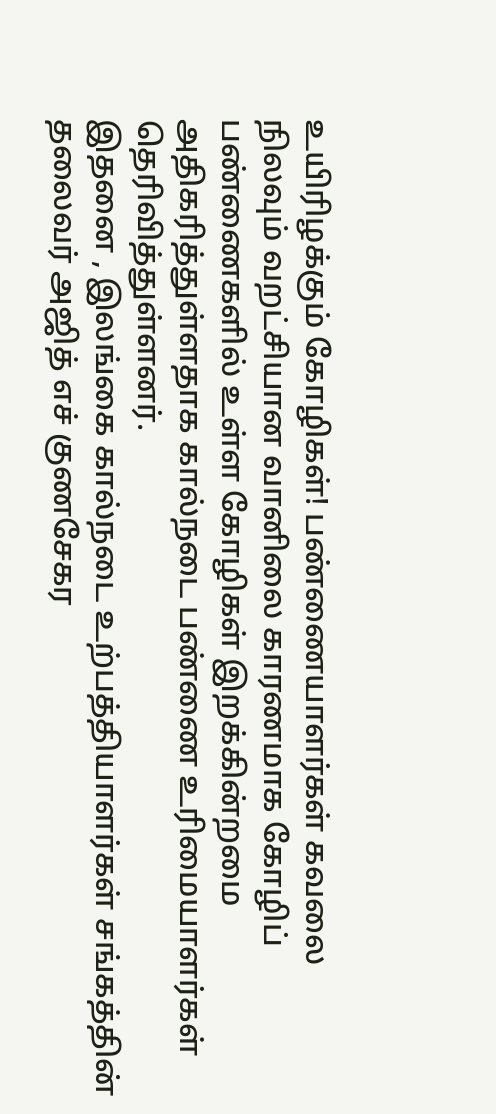உயிரிழக்கும் கோழிகள்! பண்ணையாளர்கள் கவலை
நிலவும் வறட்சியான வானிலை காரணமாக கோழிப் பண்ணைகளில் உள்ள கோழிகள் இறக்கின்றமை அதிகரித்துள்ளதாக கால்நடை பண்ணை உரிமையாளர்கள் தெரிவித்துள்ளனர்.
இதனை , இலங்கை கால்நடை உற்பத்தியாளர்கள் சங்கத்தின் தலைவர் அஜித் எச் குணசேகர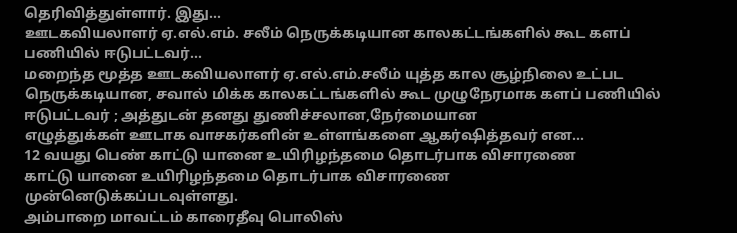தெரிவித்துள்ளார். இது…
ஊடகவியலாளர் ஏ.எல்.எம். சலீம் நெருக்கடியான காலகட்டங்களில் கூட களப் பணியில் ஈடுபட்டவர்…
மறைந்த மூத்த ஊடகவியலாளர் ஏ.எல்.எம்.சலீம் யுத்த கால சூழ்நிலை உட்பட நெருக்கடியான, சவால் மிக்க காலகட்டங்களில் கூட முழுநேரமாக களப் பணியில் ஈடுபட்டவர் ; அத்துடன் தனது துணிச்சலான,நேர்மையான
எழுத்துக்கள் ஊடாக வாசகர்களின் உள்ளங்களை ஆகர்ஷித்தவர் என…
12 வயது பெண் காட்டு யானை உயிரிழந்தமை தொடர்பாக விசாரணை
காட்டு யானை உயிரிழந்தமை தொடர்பாக விசாரணை முன்னெடுக்கப்படவுள்ளது.
அம்பாறை மாவட்டம் காரைதீவு பொலிஸ்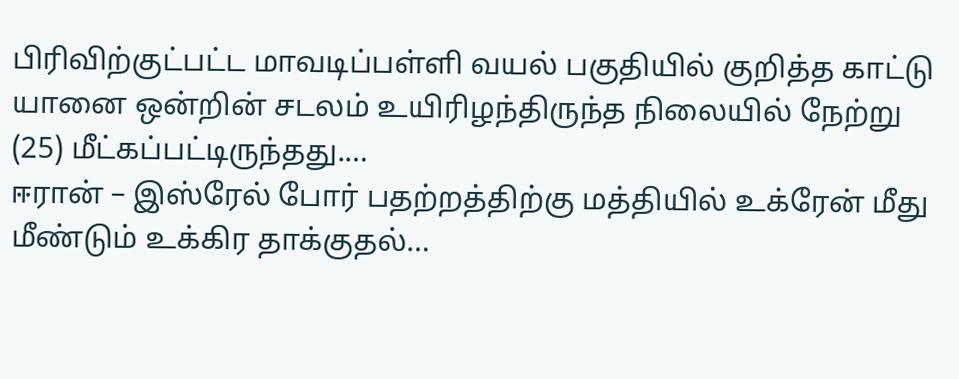பிரிவிற்குட்பட்ட மாவடிப்பள்ளி வயல் பகுதியில் குறித்த காட்டு யானை ஒன்றின் சடலம் உயிரிழந்திருந்த நிலையில் நேற்று (25) மீட்கப்பட்டிருந்தது.…
ஈரான் – இஸ்ரேல் போர் பதற்றத்திற்கு மத்தியில் உக்ரேன் மீது மீண்டும் உக்கிர தாக்குதல்…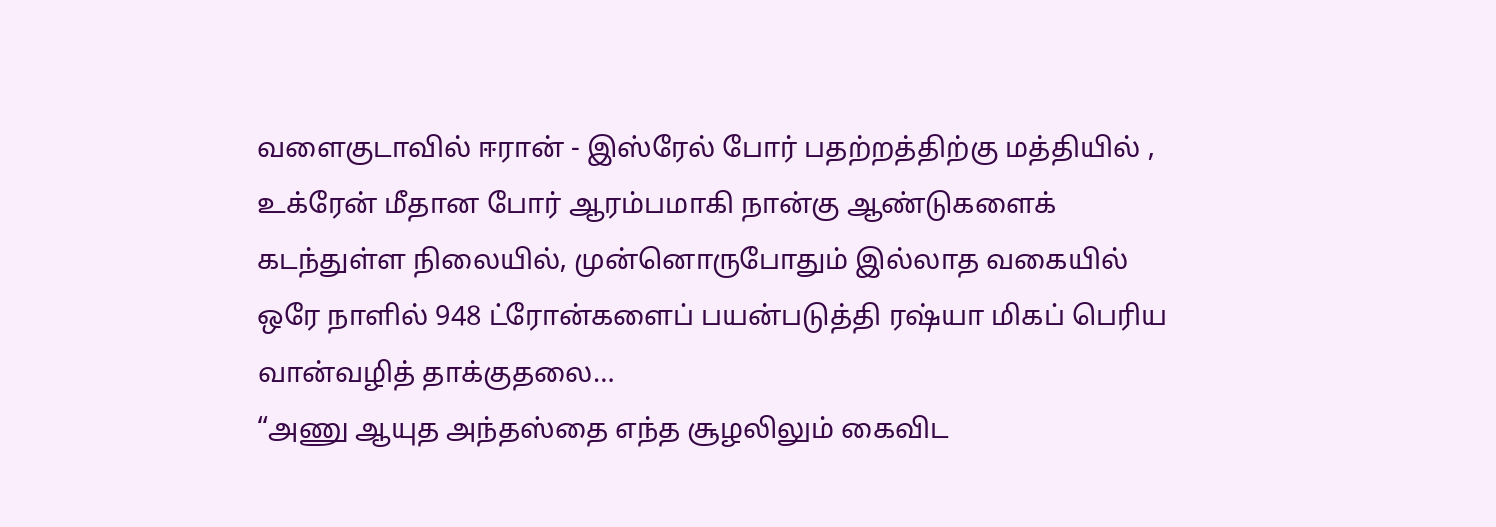வளைகுடாவில் ஈரான் - இஸ்ரேல் போர் பதற்றத்திற்கு மத்தியில் , உக்ரேன் மீதான போர் ஆரம்பமாகி நான்கு ஆண்டுகளைக் கடந்துள்ள நிலையில், முன்னொருபோதும் இல்லாத வகையில் ஒரே நாளில் 948 ட்ரோன்களைப் பயன்படுத்தி ரஷ்யா மிகப் பெரிய வான்வழித் தாக்குதலை…
“அணு ஆயுத அந்தஸ்தை எந்த சூழலிலும் கைவிட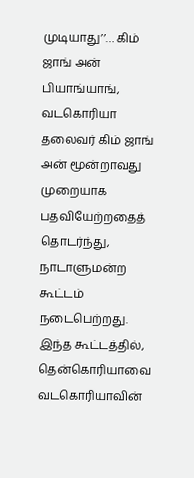முடியாது’’… கிம் ஜாங் அன்
பியாங்யாங்,
வடகொரியா தலைவர் கிம் ஜாங் அன் மூன்றாவது முறையாக பதவியேற்றதைத் தொடர்ந்து, நாடாளுமன்ற கூட்டம் நடைபெற்றது.
இந்த கூட்டத்தில், தென்கொரியாவை வடகொரியாவின்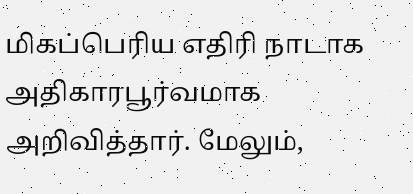மிகப்பெரிய எதிரி நாடாக அதிகாரபூர்வமாக அறிவித்தார். மேலும்,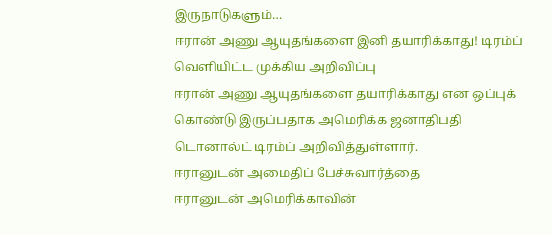இருநாடுகளும்…
ஈரான் அணு ஆயுதங்களை இனி தயாரிக்காது! டிரம்ப் வெளியிட்ட முக்கிய அறிவிப்பு
ஈரான் அணு ஆயுதங்களை தயாரிக்காது என ஒப்புக் கொண்டு இருப்பதாக அமெரிக்க ஜனாதிபதி டொனால்ட் டிரம்ப் அறிவித்துள்ளார்.
ஈரானுடன் அமைதிப் பேச்சுவார்த்தை
ஈரானுடன் அமெரிக்காவின்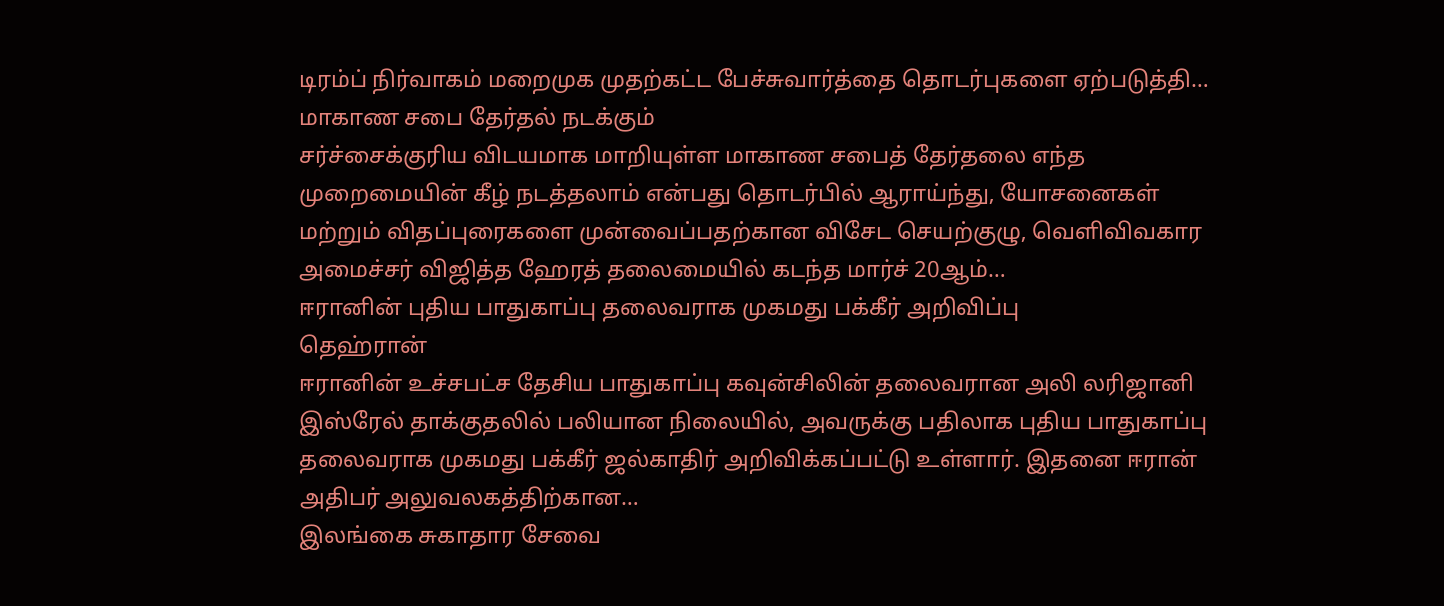டிரம்ப் நிர்வாகம் மறைமுக முதற்கட்ட பேச்சுவார்த்தை தொடர்புகளை ஏற்படுத்தி…
மாகாண சபை தேர்தல் நடக்கும்
சர்ச்சைக்குரிய விடயமாக மாறியுள்ள மாகாண சபைத் தேர்தலை எந்த முறைமையின் கீழ் நடத்தலாம் என்பது தொடர்பில் ஆராய்ந்து, யோசனைகள் மற்றும் விதப்புரைகளை முன்வைப்பதற்கான விசேட செயற்குழு, வெளிவிவகார அமைச்சர் விஜித்த ஹேரத் தலைமையில் கடந்த மார்ச் 20ஆம்…
ஈரானின் புதிய பாதுகாப்பு தலைவராக முகமது பக்கீர் அறிவிப்பு
தெஹ்ரான்
ஈரானின் உச்சபட்ச தேசிய பாதுகாப்பு கவுன்சிலின் தலைவரான அலி லரிஜானி இஸ்ரேல் தாக்குதலில் பலியான நிலையில், அவருக்கு பதிலாக புதிய பாதுகாப்பு தலைவராக முகமது பக்கீர் ஜல்காதிர் அறிவிக்கப்பட்டு உள்ளார். இதனை ஈரான் அதிபர் அலுவலகத்திற்கான…
இலங்கை சுகாதார சேவை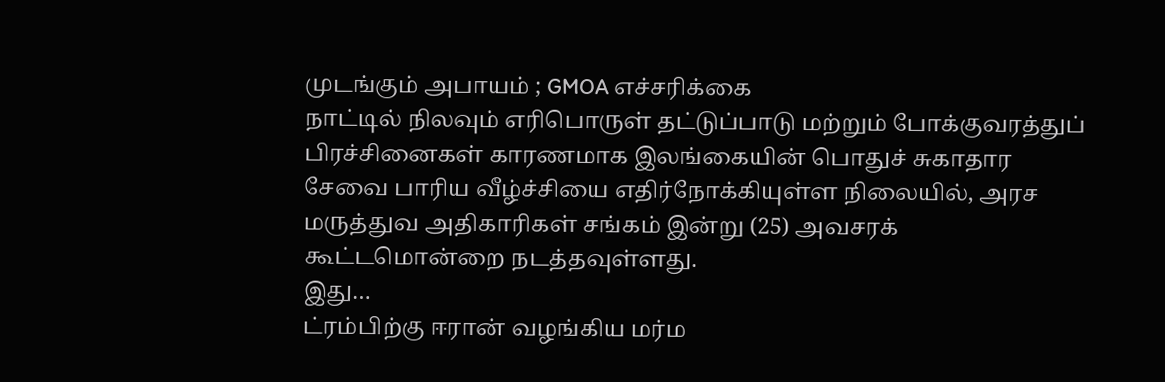முடங்கும் அபாயம் ; GMOA எச்சரிக்கை
நாட்டில் நிலவும் எரிபொருள் தட்டுப்பாடு மற்றும் போக்குவரத்துப் பிரச்சினைகள் காரணமாக இலங்கையின் பொதுச் சுகாதார சேவை பாரிய வீழ்ச்சியை எதிர்நோக்கியுள்ள நிலையில், அரச மருத்துவ அதிகாரிகள் சங்கம் இன்று (25) அவசரக் கூட்டமொன்றை நடத்தவுள்ளது.
இது…
ட்ரம்பிற்கு ஈரான் வழங்கிய மர்ம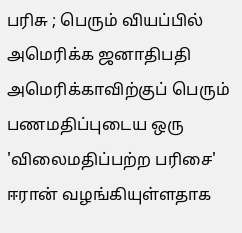பரிசு ; பெரும் வியப்பில் அமெரிக்க ஜனாதிபதி
அமெரிக்காவிற்குப் பெரும் பணமதிப்புடைய ஒரு 'விலைமதிப்பற்ற பரிசை' ஈரான் வழங்கியுள்ளதாக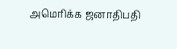அமெரிக்க ஜனாதிபதி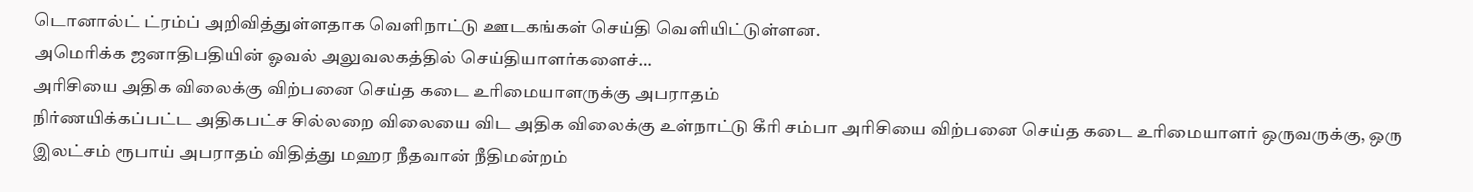டொனால்ட் ட்ரம்ப் அறிவித்துள்ளதாக வெளிநாட்டு ஊடகங்கள் செய்தி வெளியிட்டுள்ளன.
அமெரிக்க ஜனாதிபதியின் ஓவல் அலுவலகத்தில் செய்தியாளர்களைச்…
அரிசியை அதிக விலைக்கு விற்பனை செய்த கடை உரிமையாளருக்கு அபராதம்
நிர்ணயிக்கப்பட்ட அதிகபட்ச சில்லறை விலையை விட அதிக விலைக்கு உள்நாட்டு கீரி சம்பா அரிசியை விற்பனை செய்த கடை உரிமையாளர் ஒருவருக்கு, ஒரு இலட்சம் ரூபாய் அபராதம் விதித்து மஹர நீதவான் நீதிமன்றம்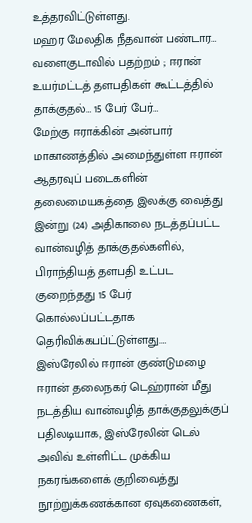உத்தரவிட்டுள்ளது.
மஹர மேலதிக நீதவான் பண்டார…
வளைகுடாவில் பதற்றம் ; ஈரான் உயர்மட்டத் தளபதிகள் கூட்டத்தில் தாக்குதல்… 15 பேர் பேர்…
மேற்கு ஈராக்கின் அன்பார் மாகாணத்தில் அமைந்துள்ள ஈரான் ஆதரவுப் படைகளின் தலைமையகத்தை இலக்கு வைத்து இன்று (24) அதிகாலை நடத்தப்பட்ட வான்வழித் தாக்குதல்களில், பிராந்தியத் தளபதி உட்பட குறைந்தது 15 பேர் கொல்லப்பட்டதாக தெரிவிக்கபப்ட்டுள்ளது.…
இஸ்ரேலில் ஈரான் குண்டுமழை
ஈரான் தலைநகர் டெஹ்ரான் மீது நடத்திய வான்வழித் தாக்குதலுக்குப் பதிலடியாக, இஸ்ரேலின் டெல் அவிவ் உள்ளிட்ட முக்கிய நகரங்களைக் குறிவைத்து நூற்றுக்கணக்கான ஏவுகணைகள்,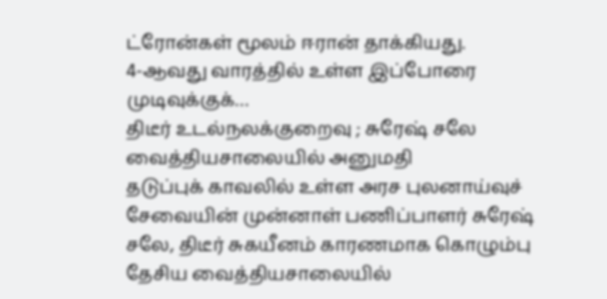ட்ரோன்கள் மூலம் ஈரான் தாக்கியது.
4-ஆவது வாரத்தில் உள்ள இப்போரை முடிவுக்குக்…
திடீர் உடல்நலக்குறைவு ; சுரேஷ் சலே வைத்தியசாலையில் அனுமதி
தடுப்புக் காவலில் உள்ள அரச புலனாய்வுச் சேவையின் முன்னாள் பணிப்பாளர் சுரேஷ் சலே, திடீர் சுகயீனம் காரணமாக கொழும்பு தேசிய வைத்தியசாலையில்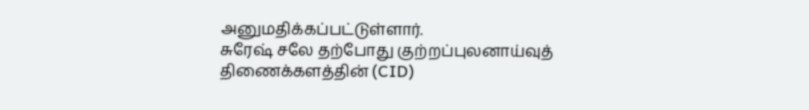அனுமதிக்கப்பட்டுள்ளார்.
சுரேஷ் சலே தற்போது குற்றப்புலனாய்வுத் திணைக்களத்தின் (CID)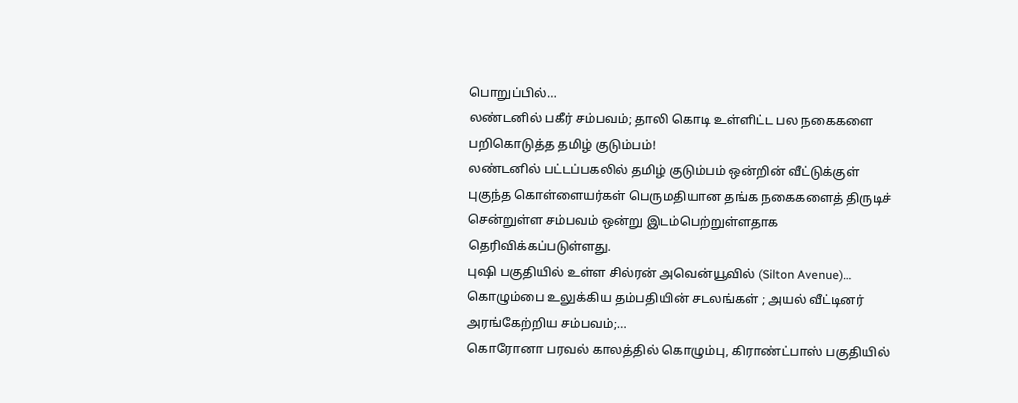பொறுப்பில்…
லண்டனில் பகீர் சம்பவம்; தாலி கொடி உள்ளிட்ட பல நகைகளை பறிகொடுத்த தமிழ் குடும்பம்!
லண்டனில் பட்டப்பகலில் தமிழ் குடும்பம் ஒன்றின் வீட்டுக்குள் புகுந்த கொள்ளையர்கள் பெருமதியான தங்க நகைகளைத் திருடிச் சென்றுள்ள சம்பவம் ஒன்று இடம்பெற்றுள்ளதாக தெரிவிக்கப்படுள்ளது.
புஷி பகுதியில் உள்ள சில்ரன் அவென்யூவில் (Silton Avenue)…
கொழும்பை உலுக்கிய தம்பதியின் சடலங்கள் ; அயல் வீட்டினர் அரங்கேற்றிய சம்பவம்;…
கொரோனா பரவல் காலத்தில் கொழும்பு, கிராண்ட்பாஸ் பகுதியில்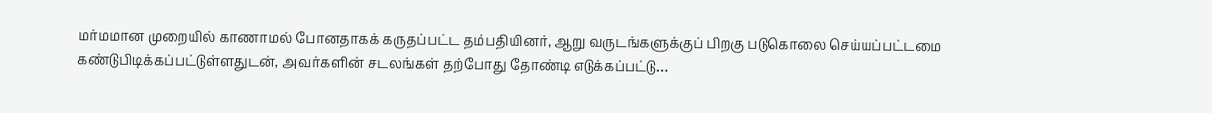மர்மமான முறையில் காணாமல் போனதாகக் கருதப்பட்ட தம்பதியினர், ஆறு வருடங்களுக்குப் பிறகு படுகொலை செய்யப்பட்டமை கண்டுபிடிக்கப்பட்டுள்ளதுடன், அவர்களின் சடலங்கள் தற்போது தோண்டி எடுக்கப்பட்டு…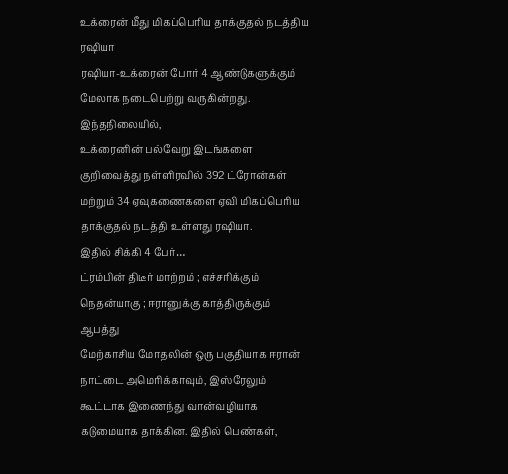உக்ரைன் மீது மிகப்பெரிய தாக்குதல் நடத்திய ரஷியா
ரஷியா-உக்ரைன் போர் 4 ஆண்டுகளுக்கும் மேலாக நடைபெற்று வருகின்றது. இந்தநிலையில்,
உக்ரைனின் பல்வேறு இடங்களை குறிவைத்து நள்ளிரவில் 392 ட்ரோன்கள் மற்றும் 34 ஏவுகணைகளை ஏவி மிகப்பெரிய தாக்குதல் நடத்தி உள்ளது ரஷியா.
இதில் சிக்கி 4 பேர்…
ட்ரம்பின் திடீர் மாற்றம் ; எச்சரிக்கும் நெதன்யாகு ; ஈரானுக்கு காத்திருக்கும் ஆபத்து
மேற்காசிய மோதலின் ஒரு பகுதியாக ஈரான் நாட்டை அமெரிக்காவும், இஸ்ரேலும் கூட்டாக இணைந்து வான்வழியாக கடுமையாக தாக்கின. இதில் பெண்கள்,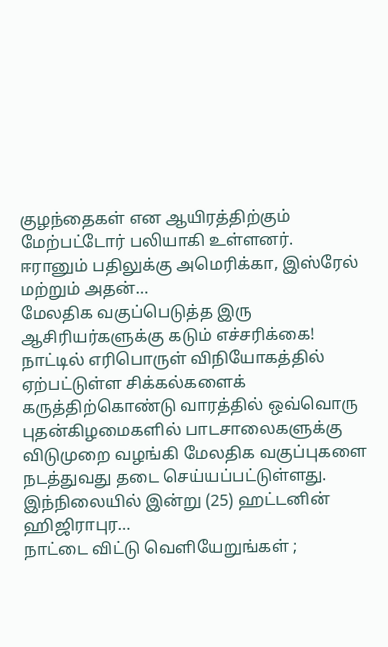குழந்தைகள் என ஆயிரத்திற்கும் மேற்பட்டோர் பலியாகி உள்ளனர்.
ஈரானும் பதிலுக்கு அமெரிக்கா, இஸ்ரேல் மற்றும் அதன்…
மேலதிக வகுப்பெடுத்த இரு ஆசிரியர்களுக்கு கடும் எச்சரிக்கை!
நாட்டில் எரிபொருள் விநியோகத்தில் ஏற்பட்டுள்ள சிக்கல்களைக் கருத்திற்கொண்டு வாரத்தில் ஒவ்வொரு புதன்கிழமைகளில் பாடசாலைகளுக்கு விடுமுறை வழங்கி மேலதிக வகுப்புகளை நடத்துவது தடை செய்யப்பட்டுள்ளது.
இந்நிலையில் இன்று (25) ஹட்டனின் ஹிஜிராபுர…
நாட்டை விட்டு வெளியேறுங்கள் ;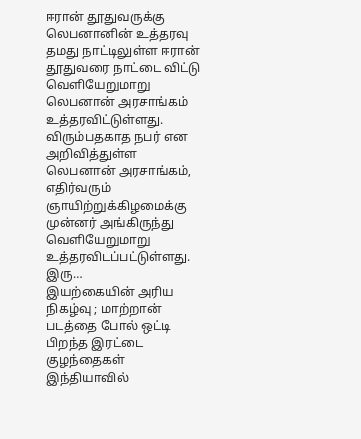ஈரான் தூதுவருக்கு லெபனானின் உத்தரவு
தமது நாட்டிலுள்ள ஈரான் தூதுவரை நாட்டை விட்டு வெளியேறுமாறு லெபனான் அரசாங்கம் உத்தரவிட்டுள்ளது.
விரும்பதகாத நபர் என அறிவித்துள்ள லெபனான் அரசாங்கம், எதிர்வரும் ஞாயிற்றுக்கிழமைக்கு முன்னர் அங்கிருந்து வெளியேறுமாறு உத்தரவிடப்பட்டுள்ளது.
இரு…
இயற்கையின் அரிய நிகழ்வு ; மாற்றான் படத்தை போல் ஒட்டி பிறந்த இரட்டை குழந்தைகள்
இந்தியாவில்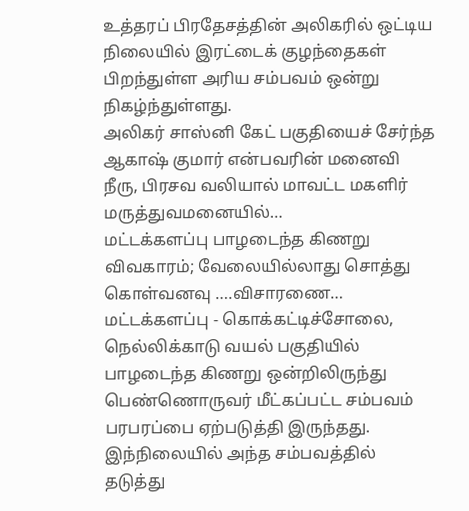உத்தரப் பிரதேசத்தின் அலிகரில் ஒட்டிய நிலையில் இரட்டைக் குழந்தைகள் பிறந்துள்ள அரிய சம்பவம் ஒன்று நிகழ்ந்துள்ளது.
அலிகர் சாஸ்னி கேட் பகுதியைச் சேர்ந்த ஆகாஷ் குமார் என்பவரின் மனைவி நீரு, பிரசவ வலியால் மாவட்ட மகளிர் மருத்துவமனையில்…
மட்டக்களப்பு பாழடைந்த கிணறு விவகாரம்; வேலையில்லாது சொத்து கொள்வனவு ….விசாரணை…
மட்டக்களப்பு - கொக்கட்டிச்சோலை, நெல்லிக்காடு வயல் பகுதியில் பாழடைந்த கிணறு ஒன்றிலிருந்து பெண்ணொருவர் மீட்கப்பட்ட சம்பவம் பரபரப்பை ஏற்படுத்தி இருந்தது. இந்நிலையில் அந்த சம்பவத்தில் தடுத்து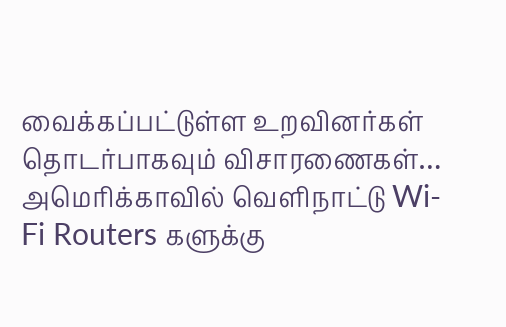வைக்கப்பட்டுள்ள உறவினர்கள் தொடர்பாகவும் விசாரணைகள்…
அமெரிக்காவில் வெளிநாட்டு Wi-Fi Routers களுக்கு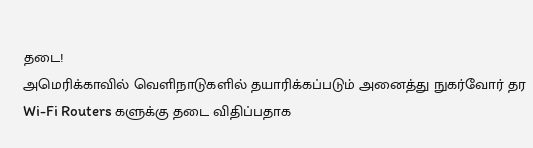தடை!
அமெரிக்காவில் வெளிநாடுகளில் தயாரிக்கப்படும் அனைத்து நுகர்வோர் தர Wi-Fi Routers களுக்கு தடை விதிப்பதாக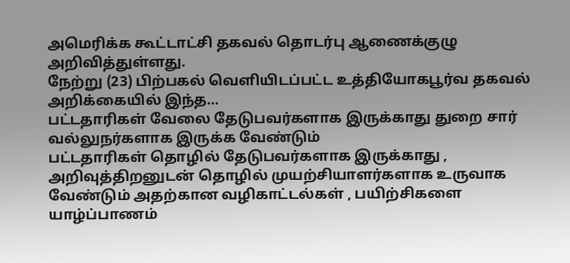அமெரிக்க கூட்டாட்சி தகவல் தொடர்பு ஆணைக்குழு அறிவித்துள்ளது.
நேற்று (23) பிற்பகல் வெளியிடப்பட்ட உத்தியோகபூர்வ தகவல் அறிக்கையில் இந்த…
பட்டதாரிகள் வேலை தேடுபவர்களாக இருக்காது துறை சார் வல்லுநர்களாக இருக்க வேண்டும்
பட்டதாரிகள் தொழில் தேடுபவர்களாக இருக்காது , அறிவுத்திறனுடன் தொழில் முயற்சியாளர்களாக உருவாக வேண்டும் அதற்கான வழிகாட்டல்கள் , பயிற்சிகளை யாழ்ப்பாணம்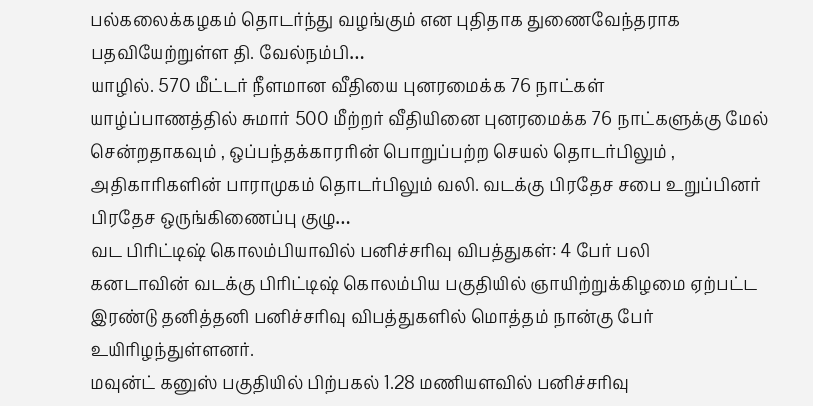பல்கலைக்கழகம் தொடர்ந்து வழங்கும் என புதிதாக துணைவேந்தராக பதவியேற்றுள்ள தி. வேல்நம்பி…
யாழில். 570 மீட்டர் நீளமான வீதியை புனரமைக்க 76 நாட்கள்
யாழ்ப்பாணத்தில் சுமார் 500 மீற்றர் வீதியினை புனரமைக்க 76 நாட்களுக்கு மேல் சென்றதாகவும் , ஒப்பந்தக்காரரின் பொறுப்பற்ற செயல் தொடர்பிலும் , அதிகாரிகளின் பாராமுகம் தொடர்பிலும் வலி. வடக்கு பிரதேச சபை உறுப்பினர் பிரதேச ஒருங்கிணைப்பு குழு…
வட பிரிட்டிஷ் கொலம்பியாவில் பனிச்சரிவு விபத்துகள்: 4 பேர் பலி
கனடாவின் வடக்கு பிரிட்டிஷ் கொலம்பிய பகுதியில் ஞாயிற்றுக்கிழமை ஏற்பட்ட இரண்டு தனித்தனி பனிச்சரிவு விபத்துகளில் மொத்தம் நான்கு பேர் உயிரிழந்துள்ளனர்.
மவுன்ட் கனுஸ் பகுதியில் பிற்பகல் 1.28 மணியளவில் பனிச்சரிவு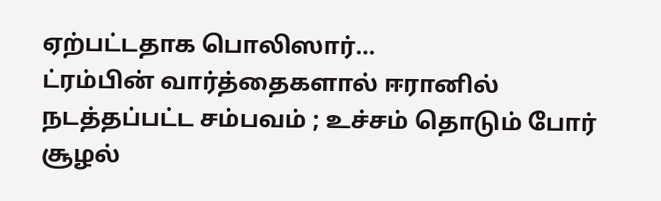ஏற்பட்டதாக பொலிஸார்…
ட்ரம்பின் வார்த்தைகளால் ஈரானில் நடத்தப்பட்ட சம்பவம் ; உச்சம் தொடும் போர் சூழல்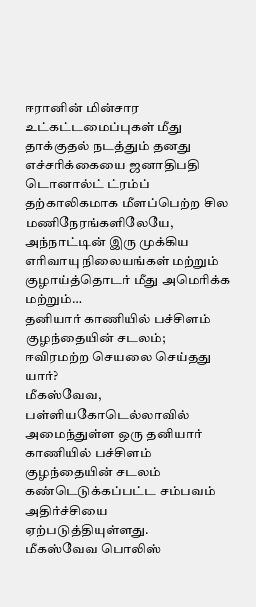ஈரானின் மின்சார உட்கட்டமைப்புகள் மீது தாக்குதல் நடத்தும் தனது எச்சரிக்கையை ஜனாதிபதி டொனால்ட் ட்ரம்ப் தற்காலிகமாக மீளப்பெற்ற சில மணிநேரங்களிலேயே, அந்நாட்டின் இரு முக்கிய எரிவாயு நிலையங்கள் மற்றும் குழாய்த்தொடர் மீது அமெரிக்க மற்றும்…
தனியார் காணியில் பச்சிளம் குழந்தையின் சடலம்; ஈவிரமற்ற செயலை செய்தது யார்?
மீகஸ்வேவ, பள்ளியகோடெல்லாவில் அமைந்துள்ள ஒரு தனியார் காணியில் பச்சிளம் குழந்தையின் சடலம் கண்டெடுக்கப்பட்ட சம்பவம் அதிர்ச்சியை ஏற்படுத்தியுள்ளது.
மீகஸ்வேவ பொலிஸ்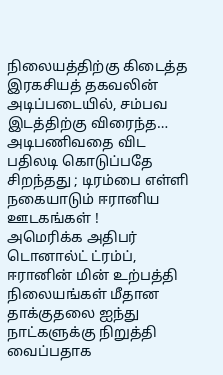நிலையத்திற்கு கிடைத்த இரகசியத் தகவலின் அடிப்படையில், சம்பவ இடத்திற்கு விரைந்த…
அடிபணிவதை விட பதிலடி கொடுப்பதே சிறந்தது ; டிரம்பை எள்ளி நகையாடும் ஈரானிய ஊடகங்கள் !
அமெரிக்க அதிபர் டொனால்ட் ட்ரம்ப், ஈரானின் மின் உற்பத்தி நிலையங்கள் மீதான தாக்குதலை ஐந்து நாட்களுக்கு நிறுத்தி வைப்பதாக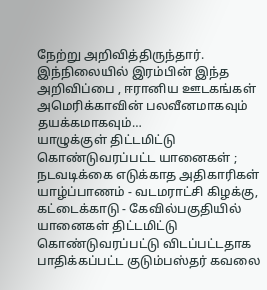நேற்று அறிவித்திருந்தார்.
இந்நிலையில் இரம்பின் இந்த அறிவிப்பை , ஈரானிய ஊடகங்கள் அமெரிக்காவின் பலவீனமாகவும் தயக்கமாகவும்…
யாழுக்குள் திட்டமிட்டு கொண்டுவரப்பட்ட யானைகள் ; நடவடிக்கை எடுக்காத அதிகாரிகள்
யாழ்ப்பாணம் - வடமராட்சி கிழக்கு, கட்டைக்காடு - கேவில்பகுதியில் யானைகள் திட்டமிட்டு கொண்டுவரப்பட்டு விடப்பட்டதாக பாதிக்கப்பட்ட குடும்பஸ்தர் கவலை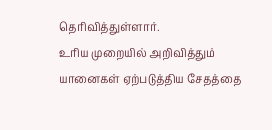தெரிவித்துள்ளார்.
உரிய முறையில் அறிவித்தும் யானைகள் ஏற்படுத்திய சேதத்தை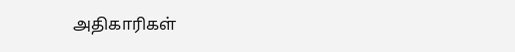அதிகாரிகள்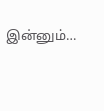இன்னும்…